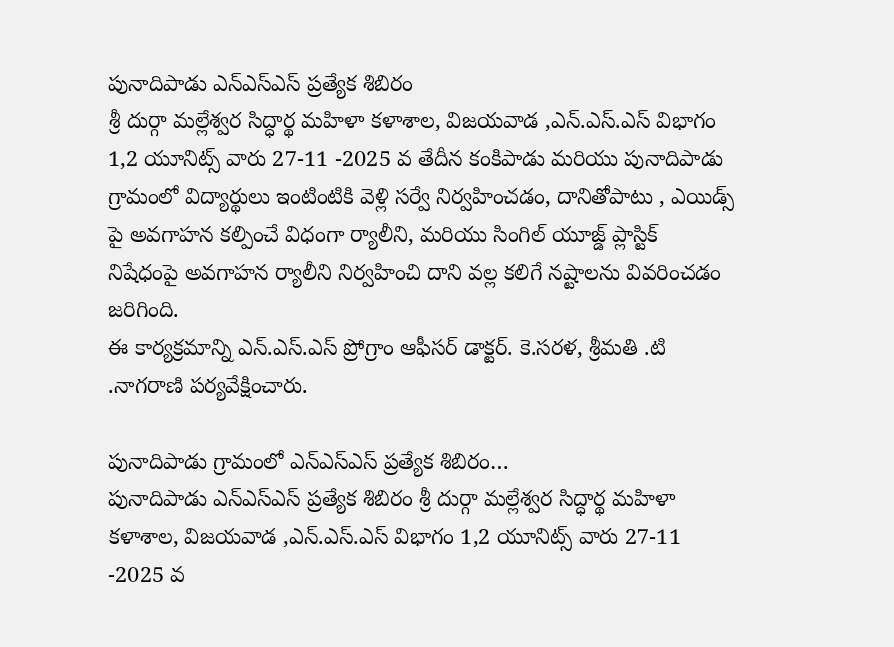పునాదిపాడు ఎన్ఎస్ఎస్ ప్రత్యేక శిబిరం
శ్రీ దుర్గా మల్లేశ్వర సిద్ధార్థ మహిళా కళాశాల, విజయవాడ ,ఎన్.ఎస్.ఎస్ విభాగం 1,2 యూనిట్స్ వారు 27-11 -2025 వ తేదీన కంకిపాడు మరియు పునాదిపాడు గ్రామంలో విద్యార్థులు ఇంటింటికి వెళ్లి సర్వే నిర్వహించడం, దానితోపాటు , ఎయిడ్స్ పై అవగాహన కల్పించే విధంగా ర్యాలీని, మరియు సింగిల్ యూజ్డ్ ప్లాస్టిక్ నిషేధంపై అవగాహన ర్యాలీని నిర్వహించి దాని వల్ల కలిగే నష్టాలను వివరించడం జరిగింది.
ఈ కార్యక్రమాన్ని ఎన్.ఎస్.ఎస్ ప్రోగ్రాం ఆఫీసర్ డాక్టర్. కె.సరళ, శ్రీమతి .టి .నాగరాణి పర్యవేక్షించారు.

పునాదిపాడు గ్రామంలో ఎన్ఎస్ఎస్ ప్రత్యేక శిబిరం…
పునాదిపాడు ఎన్ఎస్ఎస్ ప్రత్యేక శిబిరం శ్రీ దుర్గా మల్లేశ్వర సిద్ధార్థ మహిళా కళాశాల, విజయవాడ ,ఎన్.ఎస్.ఎస్ విభాగం 1,2 యూనిట్స్ వారు 27-11 -2025 వ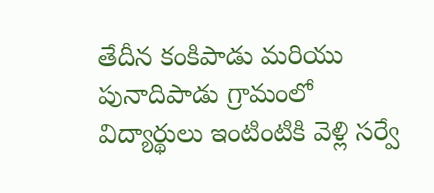తేదీన కంకిపాడు మరియు పునాదిపాడు గ్రామంలో విద్యార్థులు ఇంటింటికి వెళ్లి సర్వే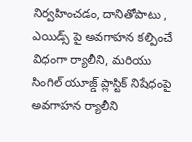నిర్వహించడం, దానితోపాటు , ఎయిడ్స్ పై అవగాహన కల్పించే విధంగా ర్యాలీని, మరియు సింగిల్ యూజ్డ్ ప్లాస్టిక్ నిషేధంపై అవగాహన ర్యాలీని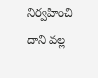నిర్వహించి దాని వల్ల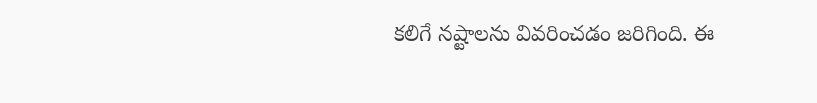కలిగే నష్టాలను వివరించడం జరిగింది. ఈ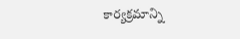కార్యక్రమాన్ని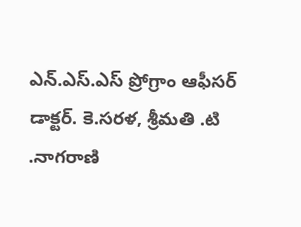ఎన్.ఎస్.ఎస్ ప్రోగ్రాం ఆఫీసర్ డాక్టర్. కె.సరళ, శ్రీమతి .టి .నాగరాణి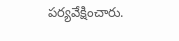పర్యవేక్షించారు.